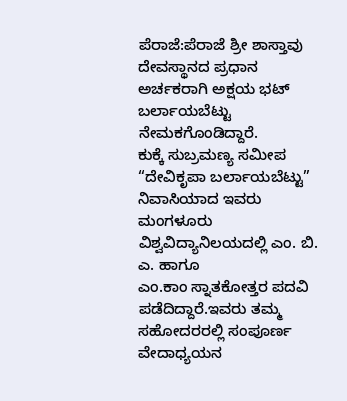ಪೆರಾಜೆ:ಪೆರಾಜೆ ಶ್ರೀ ಶಾಸ್ತಾವು ದೇವಸ್ಥಾನದ ಪ್ರಧಾನ ಅರ್ಚಕರಾಗಿ ಅಕ್ಷಯ ಭಟ್ ಬರ್ಲಾಯಬೆಟ್ಟು ನೇಮಕಗೊಂಡಿದ್ದಾರೆ.
ಕುಕ್ಕೆ ಸುಬ್ರಮಣ್ಯ ಸಮೀಪ “ದೇವಿಕೃಪಾ ಬರ್ಲಾಯಬೆಟ್ಟು” ನಿವಾಸಿಯಾದ ಇವರು ಮಂಗಳೂರು ವಿಶ್ವವಿದ್ಯಾನಿಲಯದಲ್ಲಿ ಎಂ. ಬಿ. ಎ. ಹಾಗೂ
ಎಂ.ಕಾಂ ಸ್ನಾತಕೋತ್ತರ ಪದವಿ ಪಡೆದಿದ್ದಾರೆ.ಇವರು ತಮ್ಮ ಸಹೋದರರಲ್ಲಿ ಸಂಪೂರ್ಣ ವೇದಾಧ್ಯಯನ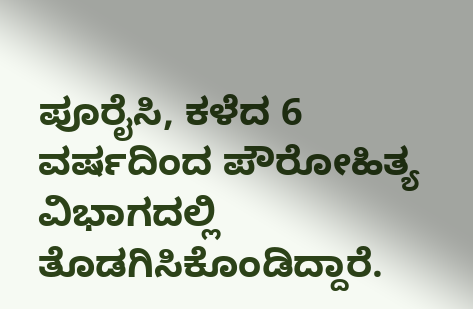ಪೂರೈಸಿ, ಕಳೆದ 6 ವರ್ಷದಿಂದ ಪೌರೋಹಿತ್ಯ ವಿಭಾಗದಲ್ಲಿ ತೊಡಗಿಸಿಕೊಂಡಿದ್ದಾರೆ.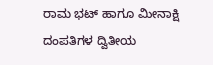ರಾಮ ಭಟ್ ಹಾಗೂ ಮೀನಾಕ್ಷಿ ದಂಪತಿಗಳ ದ್ವಿತೀಯ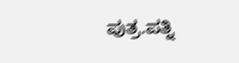ಪುತ್ರ.ಪತ್ನಿ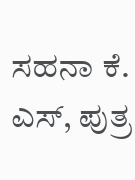ಸಹನಾ ಕೆ. ಎಸ್, ಪುತ್ರ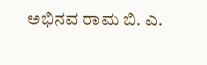ಅಭಿನವ ರಾಮ ಬಿ. ಎ.